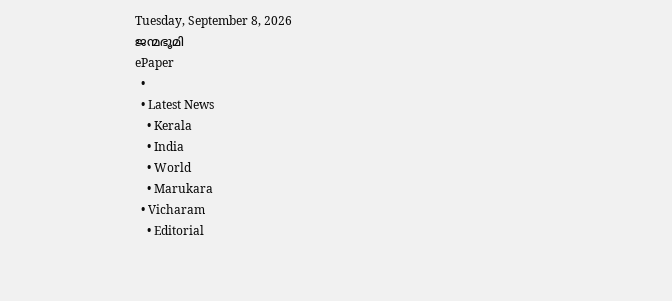Tuesday, September 8, 2026
ജന്മഭൂമി
ePaper
  •
  • Latest News
    • Kerala
    • India
    • World
    • Marukara
  • Vicharam
    • Editorial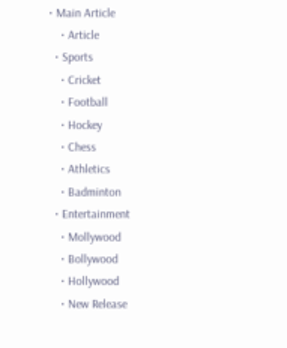• Main Article
    • Article
  • Sports
    • Cricket
    • Football
    • Hockey
    • Chess
    • Athletics
    • Badminton
  • Entertainment
    • Mollywood
    • Bollywood
    • Hollywood
    • New Release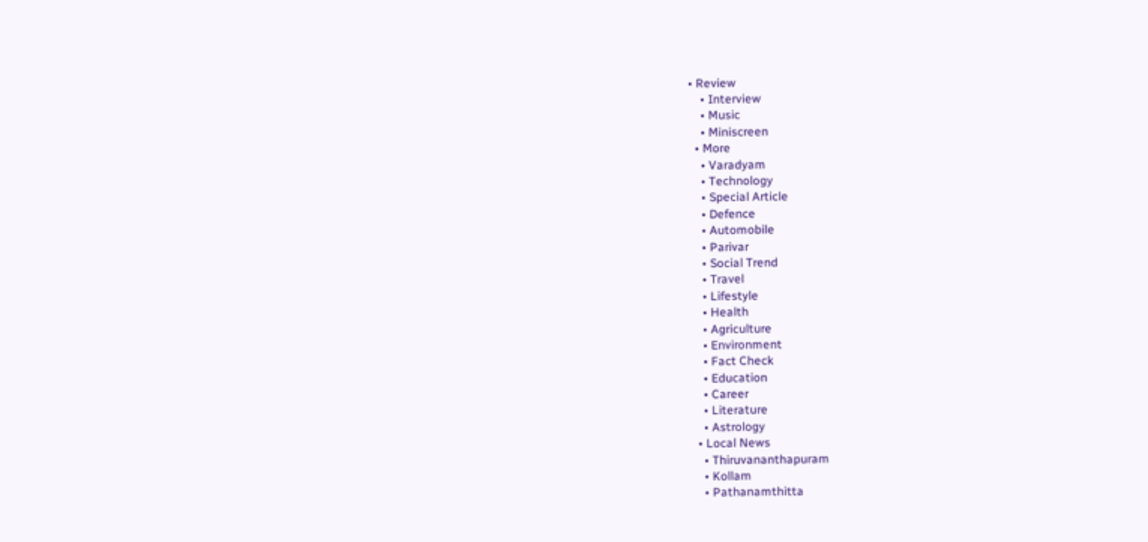• Review
    • Interview
    • Music
    • Miniscreen
  • More
    • Varadyam
    • Technology
    • Special Article
    • Defence
    • Automobile
    • Parivar
    • Social Trend
    • Travel
    • Lifestyle
    • Health
    • Agriculture
    • Environment
    • Fact Check
    • Education
    • Career
    • Literature
    • Astrology
  • Local News
    • Thiruvananthapuram
    • Kollam
    • Pathanamthitta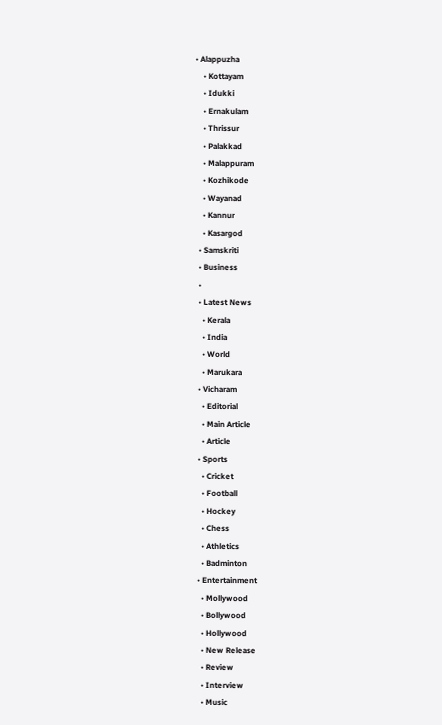• Alappuzha
    • Kottayam
    • Idukki
    • Ernakulam
    • Thrissur
    • Palakkad
    • Malappuram
    • Kozhikode
    • Wayanad
    • Kannur
    • Kasargod
  • Samskriti
  • Business
  •
  • Latest News
    • Kerala
    • India
    • World
    • Marukara
  • Vicharam
    • Editorial
    • Main Article
    • Article
  • Sports
    • Cricket
    • Football
    • Hockey
    • Chess
    • Athletics
    • Badminton
  • Entertainment
    • Mollywood
    • Bollywood
    • Hollywood
    • New Release
    • Review
    • Interview
    • Music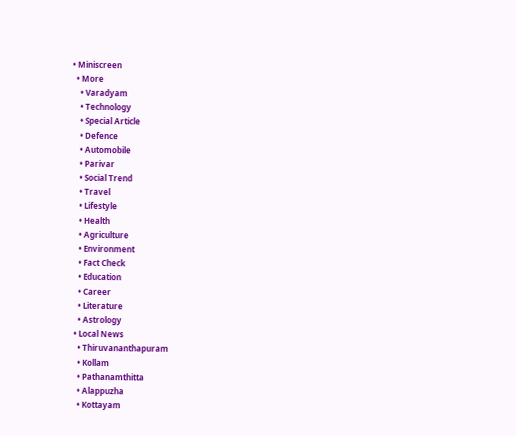• Miniscreen
  • More
    • Varadyam
    • Technology
    • Special Article
    • Defence
    • Automobile
    • Parivar
    • Social Trend
    • Travel
    • Lifestyle
    • Health
    • Agriculture
    • Environment
    • Fact Check
    • Education
    • Career
    • Literature
    • Astrology
  • Local News
    • Thiruvananthapuram
    • Kollam
    • Pathanamthitta
    • Alappuzha
    • Kottayam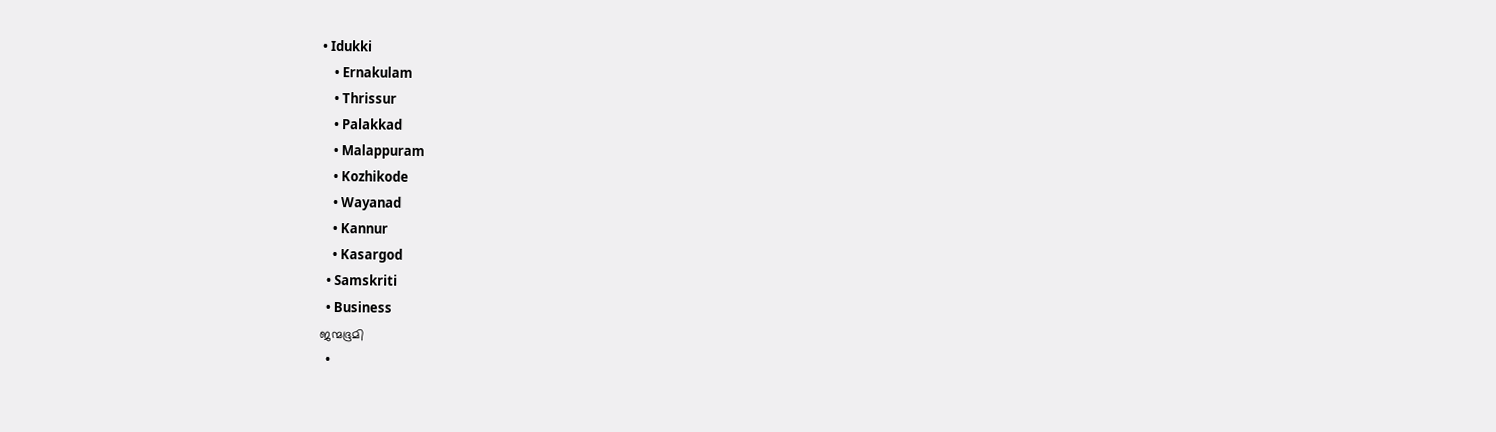• Idukki
    • Ernakulam
    • Thrissur
    • Palakkad
    • Malappuram
    • Kozhikode
    • Wayanad
    • Kannur
    • Kasargod
  • Samskriti
  • Business
ജന്മഭൂമി
  •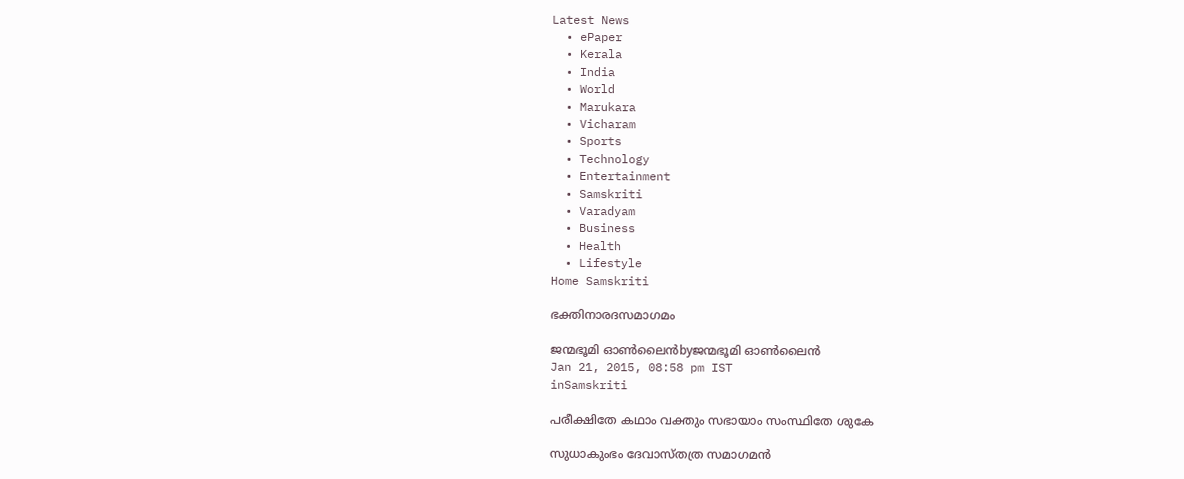Latest News
  • ePaper
  • Kerala
  • India
  • World
  • Marukara
  • Vicharam
  • Sports
  • Technology
  • Entertainment
  • Samskriti
  • Varadyam
  • Business
  • Health
  • Lifestyle
Home Samskriti

ഭക്തിനാരദസമാഗമം

ജന്മഭൂമി ഓണ്‍ലൈന്‍byജന്മഭൂമി ഓണ്‍ലൈന്‍
Jan 21, 2015, 08:58 pm IST
inSamskriti

പരീക്ഷിതേ കഥാം വക്തും സഭായാം സംസ്ഥിതേ ശുകേ

സുധാകുംഭം ദേവാസ്തത്ര സമാഗമന്‍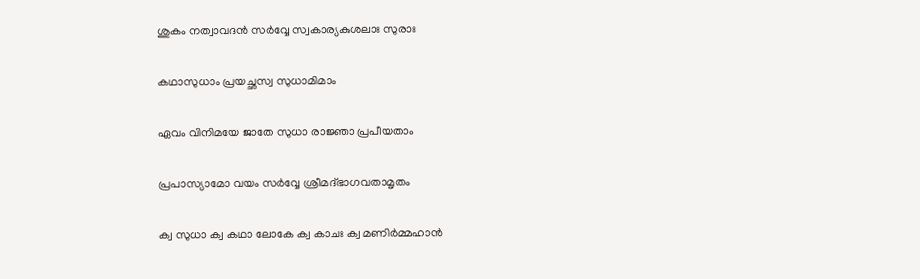ശുകം നത്വാവദന്‍ സര്‍വ്വേ സ്വകാര്യകുശലാഃ സുരാഃ

കഥാസുധാം പ്രയച്ഛസ്വ സുധാമിമാം

ഏവം വിനിമയേ ജാതേ സുധാ രാജ്ഞാ പ്രപീയതാം

പ്രപാസ്യാമോ വയം സര്‍വ്വേ ശ്രീമദ്ഭാഗവതാമൃതം

ക്വ സുധാ ക്വ കഥാ ലോകേ ക്വ കാചഃ ക്വ മണിര്‍മ്മഹാന്‍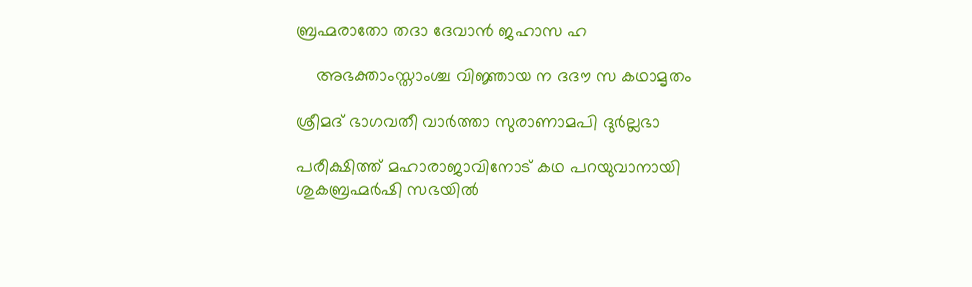ബ്രഹ്മരാതോ തദാ ദേവാന്‍ ജഹാസ ഹ

    അഭക്താംസ്താംശ്ച വിജ്ഞായ ന ദദൗ സ കഥാമൃതം

ശ്രീമദ് ഭാഗവതീ വാര്‍ത്താ സുരാണാമപി ദുര്‍ല്ലഭാ

പരീക്ഷിത്ത് മഹാരാജാവിനോട് കഥ പറയുവാനായി ശുകബ്രഹ്മര്‍ഷി സഭയില്‍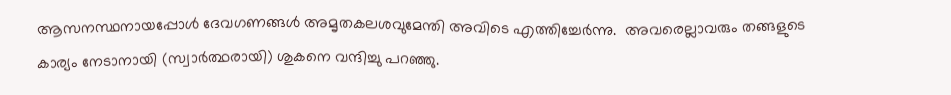ആസനസ്ഥനായപ്പോള്‍ ദേവഗണങ്ങള്‍ അമൃതകലശവുമേന്തി അവിടെ എത്തിച്ചേര്‍ന്നു.  അവരെല്ലാവരും തങ്ങളുടെ കാര്യം നേടാനായി (സ്വാര്‍ത്ഥരായി) ശുകനെ വന്ദിച്ചു പറഞ്ഞു.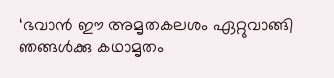‘ഭവാന്‍ ഈ അമൃതകലശം ഏറ്റുവാങ്ങി ഞങ്ങള്‍ക്കു കഥാമൃതം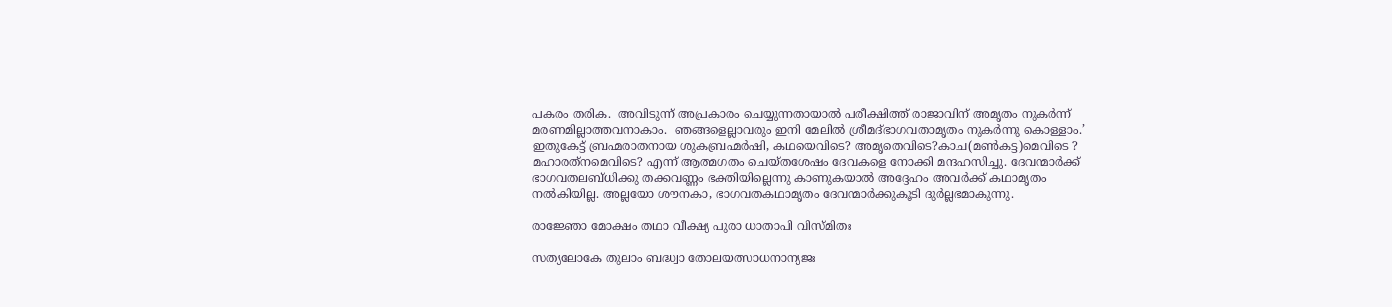പകരം തരിക.  അവിടുന്ന് അപ്രകാരം ചെയ്യുന്നതായാല്‍ പരീക്ഷിത്ത് രാജാവിന് അമൃതം നുകര്‍ന്ന് മരണമില്ലാത്തവനാകാം.  ഞങ്ങളെല്ലാവരും ഇനി മേലില്‍ ശ്രീമദ്ഭാഗവതാമൃതം നുകര്‍ന്നു കൊള്ളാം.’  ഇതുകേട്ട് ബ്രഹ്മരാതനായ ശുകബ്രഹ്മര്‍ഷി, കഥയെവിടെ? അമൃതെവിടെ?കാച(മണ്‍കട്ട)മെവിടെ ? മഹാരത്‌നമെവിടെ? എന്ന് ആത്മഗതം ചെയ്തശേഷം ദേവകളെ നോക്കി മന്ദഹസിച്ചു. ദേവന്മാര്‍ക്ക് ഭാഗവതലബ്ധിക്കു തക്കവണ്ണം ഭക്തിയില്ലെന്നു കാണുകയാല്‍ അദ്ദേഹം അവര്‍ക്ക് കഥാമൃതം നല്‍കിയില്ല. അല്ലയോ ശൗനകാ, ഭാഗവതകഥാമൃതം ദേവന്മാര്‍ക്കുകൂടി ദുര്‍ല്ലഭമാകുന്നു.

രാജ്ഞോ മോക്ഷം തഥാ വീക്ഷ്യ പുരാ ധാതാപി വിസ്മിതഃ

സത്യലോകേ തുലാം ബദ്ധ്വാ തോലയത്സാധനാന്യജഃ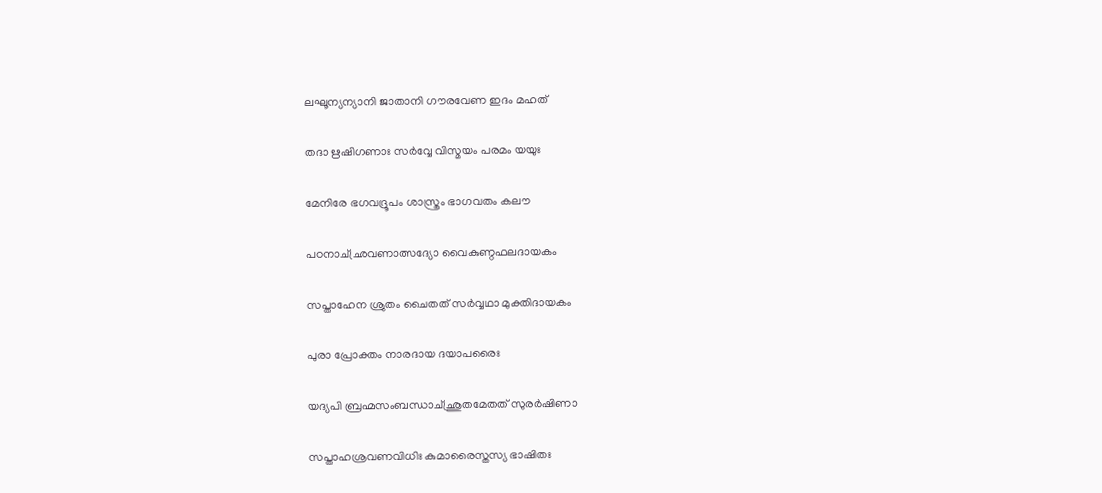ലഘൂന്യന്യാനി ജാതാനി ഗൗരവേണ ഇദം മഹത്

തദാ ഋഷിഗണാഃ സര്‍വ്വേ വിസ്മയം പരമം യയുഃ

മേനിരേ ഭഗവദ്രൂപം ശാസ്ത്രം ഭാഗവതം കലൗ

പഠനാച്ഛ്രവണാത്സദ്യോ വൈകുണ്ഠഫലദായകം

സപ്താഹേന ശ്രുതം ചൈതത് സര്‍വ്വഥാ മുക്തിദായകം

പുരാ പ്രോക്തം നാരദായ ദയാപരൈഃ

യദ്യപി ബ്രഹ്മസംബന്ധാച്ഛ്രുതമേതത് സുരര്‍ഷിണാ

സപ്താഹശ്രവണവിധിഃ കുമാരൈസ്തസ്യ ഭാഷിതഃ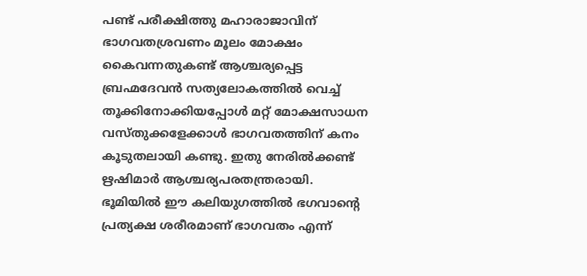പണ്ട് പരീക്ഷിത്തു മഹാരാജാവിന് ഭാഗവതശ്രവണം മൂലം മോക്ഷം കൈവന്നതുകണ്ട് ആശ്ചര്യപ്പെട്ട ബ്രഹ്മദേവന്‍ സത്യലോകത്തില്‍ വെച്ച് തൂക്കിനോക്കിയപ്പോള്‍ മറ്റ് മോക്ഷസാധന വസ്തുക്കളേക്കാള്‍ ഭാഗവതത്തിന് കനം കൂടുതലായി കണ്ടു. ഇതു നേരില്‍ക്കണ്ട് ഋഷിമാര്‍ ആശ്ചര്യപരതന്ത്രരായി. ഭൂമിയില്‍ ഈ കലിയുഗത്തില്‍ ഭഗവാന്റെ പ്രത്യക്ഷ ശരീരമാണ് ഭാഗവതം എന്ന്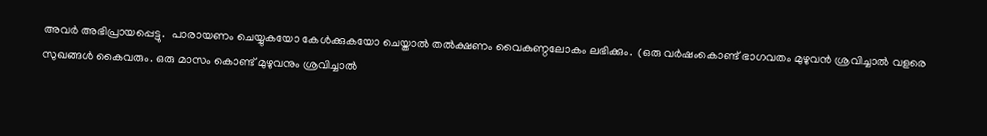അവര്‍ അഭിപ്രായപ്പെട്ടു.  പാരായണം ചെയ്യുകയോ കേള്‍ക്കുകയോ ചെയ്താല്‍ തല്‍ക്ഷണം വൈകുണ്ഠലോകം ലഭിക്കും.  (ഒരു വര്‍ഷംകൊണ്ട് ഭാഗവതം മുഴുവന്‍ ശ്രവിച്ചാല്‍ വളരെ സുഖങ്ങള്‍ കൈവരും. ഒരു മാസം കൊണ്ട് മുഴുവനും ശ്രവിച്ചാല്‍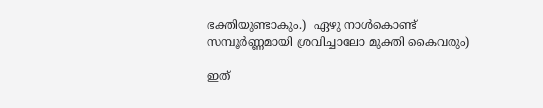ഭക്തിയുണ്ടാകും.)  ഏഴു നാള്‍കൊണ്ട് സമ്പൂര്‍ണ്ണമായി ശ്രവിച്ചാലോ മുക്തി കൈവരും)

ഇത്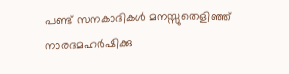പണ്ട് സനകാദികള്‍ മനസ്സുതെളിഞ്ഞ് നാരദമഹര്‍ഷിക്കു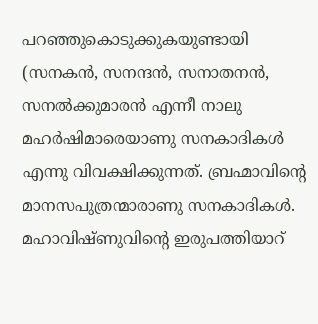പറഞ്ഞുകൊടുക്കുകയുണ്ടായി (സനകന്‍, സനന്ദന്‍, സനാതനന്‍, സനല്‍ക്കുമാരന്‍ എന്നീ നാലു മഹര്‍ഷിമാരെയാണു സനകാദികള്‍ എന്നു വിവക്ഷിക്കുന്നത്. ബ്രഹ്മാവിന്റെ മാനസപുത്രന്മാരാണു സനകാദികള്‍. മഹാവിഷ്ണുവിന്റെ ഇരുപത്തിയാറ്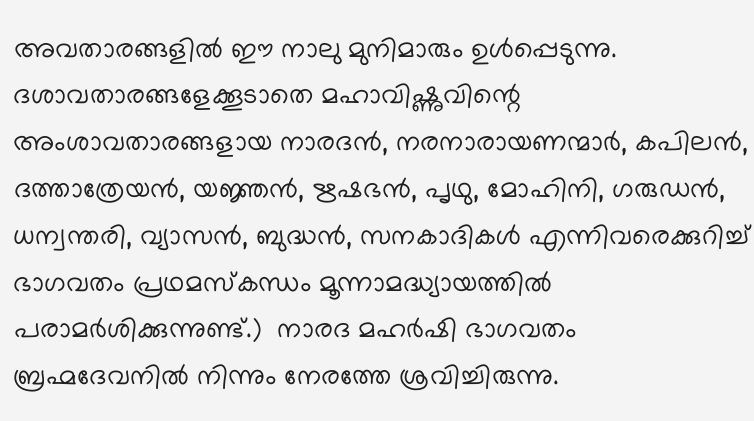അവതാരങ്ങളില്‍ ഈ നാലു മുനിമാരും ഉള്‍പ്പെടുന്നു. ദശാവതാരങ്ങളേക്കൂടാതെ മഹാവിഷ്ണുവിന്റെ അംശാവതാരങ്ങളായ നാരദന്‍, നരനാരായണന്മാര്‍, കപിലന്‍, ദത്താത്രേയന്‍, യജ്ഞന്‍, ഋഷഭന്‍, പൃഥു, മോഹിനി, ഗരുഡന്‍, ധന്വന്തരി, വ്യാസന്‍, ബുദ്ധന്‍, സനകാദികള്‍ എന്നിവരെക്കുറിച്ച് ഭാഗവതം പ്രഥമസ്‌കന്ധം മൂന്നാമദ്ധ്യായത്തില്‍ പരാമര്‍ശിക്കുന്നുണ്ട്.)  നാരദ മഹര്‍ഷി ഭാഗവതം ബ്രഹ്മദേവനില്‍ നിന്നും നേരത്തേ ശ്രവിച്ചിരുന്നു.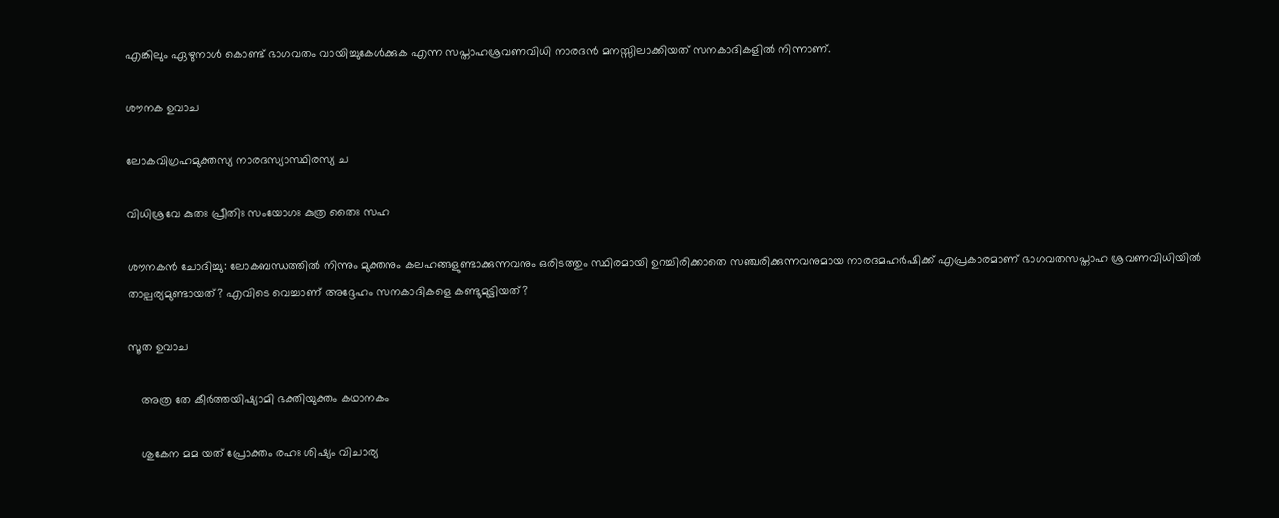എങ്കിലും ഏഴുനാള്‍ കൊണ്ട് ഭാഗവതം വായിച്ചുകേള്‍ക്കുക എന്ന സപ്താഹശ്രവണവിധി നാരദന്‍ മനസ്സിലാക്കിയത് സനകാദികളില്‍ നിന്നാണ്.

ശൗനക ഉവാച

ലോകവിഗ്രഹമുക്തസ്യ നാരദസ്യാസ്ഥിരസ്യ ച

വിധിശ്രവേ കുതഃ പ്രീതിഃ സംയോഗഃ കുത്ര തൈഃ സഹ

ശൗനകന്‍ ചോദിച്ചു: ലോകബന്ധത്തില്‍ നിന്നും മുക്തനും കലഹങ്ങളുണ്ടാക്കുന്നവനും ഒരിടത്തും സ്ഥിരമായി ഉറച്ചിരിക്കാതെ സഞ്ചരിക്കുന്നവനുമായ നാരദമഹര്‍ഷിക്ക് എപ്രകാരമാണ് ഭാഗവതസപ്താഹ ശ്രവണവിധിയില്‍ താല്പര്യമുണ്ടായത്? എവിടെ വെച്ചാണ് അദ്ദേഹം സനകാദികളെ കണ്ടുമുട്ടിയത്?

സൂത ഉവാച

    അത്ര തേ കീര്‍ത്തയിഷ്യാമി ഭക്തിയുക്തം കഥാനകം

    ശുകേന മമ യത് പ്രോക്തം രഹഃ ശിഷ്യം വിചാര്യ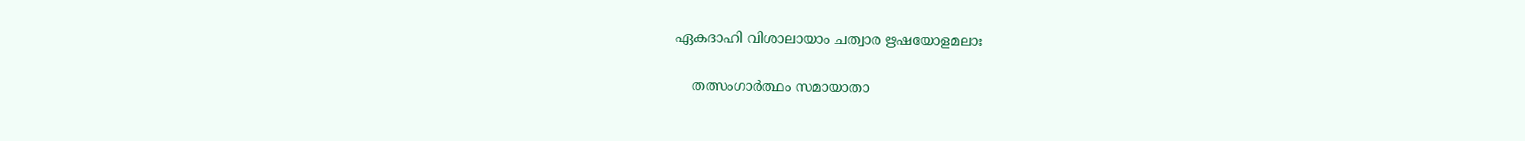ഏകദാഹി വിശാലായാം ചത്വാര ഋഷയോളമലാഃ

    തത്സംഗാര്‍ത്ഥം സമായാതാ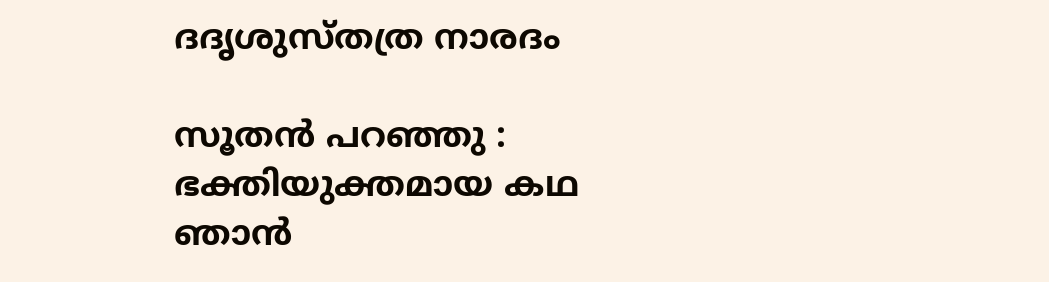ദദൃശുസ്തത്ര നാരദം

സൂതന്‍ പറഞ്ഞു : ഭക്തിയുക്തമായ കഥ ഞാന്‍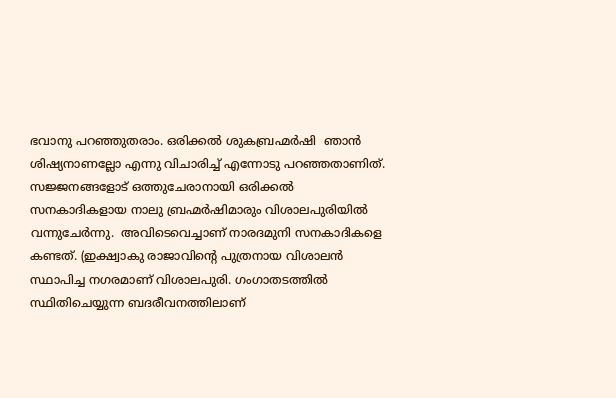ഭവാനു പറഞ്ഞുതരാം. ഒരിക്കല്‍ ശുകബ്രഹ്മര്‍ഷി  ഞാന്‍ ശിഷ്യനാണല്ലോ എന്നു വിചാരിച്ച് എന്നോടു പറഞ്ഞതാണിത്.  സജ്ജനങ്ങളോട് ഒത്തുചേരാനായി ഒരിക്കല്‍ സനകാദികളായ നാലു ബ്രഹ്മര്‍ഷിമാരും വിശാലപുരിയില്‍ വന്നുചേര്‍ന്നു.  അവിടെവെച്ചാണ് നാരദമുനി സനകാദികളെ കണ്ടത്. (ഇക്ഷ്വാകു രാജാവിന്റെ പുത്രനായ വിശാലന്‍ സ്ഥാപിച്ച നഗരമാണ് വിശാലപുരി. ഗംഗാതടത്തില്‍ സ്ഥിതിചെയ്യുന്ന ബദരീവനത്തിലാണ്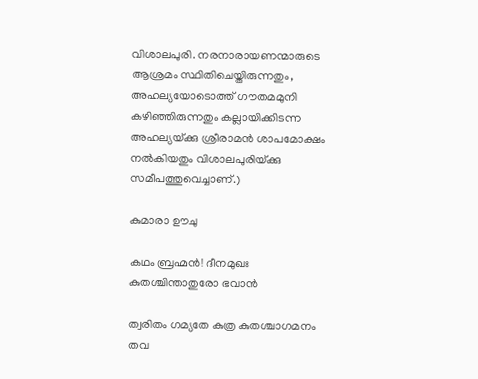വിശാലപുരി. നരനാരായണന്മാരുടെ ആശ്രമം സ്ഥിതിചെയ്തിരുന്നതും, അഹല്യയോടൊത്ത് ഗൗതമമുനി കഴിഞ്ഞിരുന്നതും കല്ലായിക്കിടന്ന അഹല്യയ്‌ക്കു ശ്രീരാമന്‍ ശാപമോക്ഷം നല്‍കിയതും വിശാലപുരിയ്‌ക്കു സമീപത്തുവെച്ചാണ്.)

കുമാരാ ഊചു

കഥം ബ്രഹ്മന്‍! ദീനമുഖഃ കുതശ്ചിന്താതുരോ ഭവാന്‍

ത്വരിതം ഗമ്യതേ കുത്ര കുതശ്ചാഗമനം തവ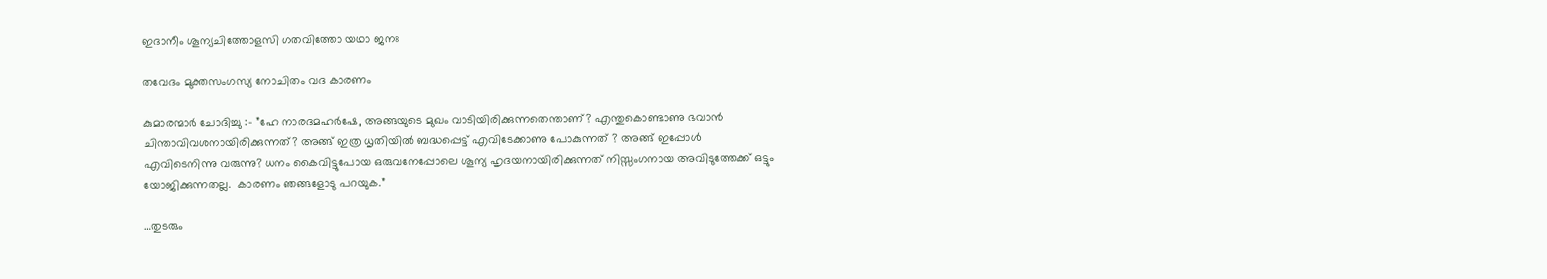ഇദാനീം ശൂന്യചിത്തോളസി ഗതവിത്തോ യഥാ ജനഃ

തവേദം മുക്തസംഗസ്യ നോചിതം വദ കാരണം

കുമാരന്മാര്‍ ചോദിച്ചു :- ”ഹേ നാരദമഹര്‍ഷേ, അങ്ങയുടെ മുഖം വാടിയിരിക്കുന്നതെന്താണ്? എന്തുകൊണ്ടാണു ഭവാന്‍ ചിന്താവിവശനായിരിക്കുന്നത്? അങ്ങ് ഇത്ര ധൃതിയില്‍ ബദ്ധപ്പെട്ട് എവിടേക്കാണു പോകുന്നത് ? അങ്ങ് ഇപ്പോള്‍ എവിടെനിന്നു വരുന്നു? ധനം കൈവിട്ടുപോയ ഒരുവനേപ്പോലെ ശൂന്യ ഹൃദയനായിരിക്കുന്നത് നിസ്സംഗനായ അവിടുത്തേക്ക് ഒട്ടും യോജിക്കുന്നതല്ല.  കാരണം ഞങ്ങളോടു പറയുക.”

…തുടരും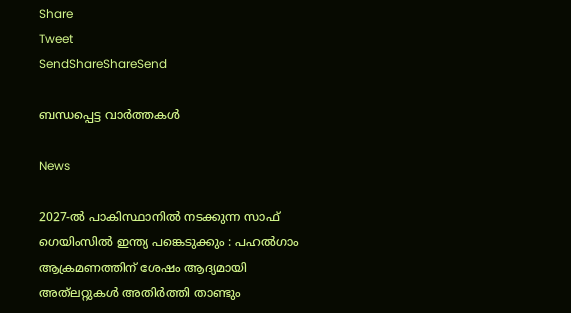Share
Tweet
SendShareShareSend

ബന്ധപ്പെട്ട വാര്‍ത്തകള്‍

News

2027-ൽ പാകിസ്ഥാനിൽ നടക്കുന്ന സാഫ് ഗെയിംസിൽ ഇന്ത്യ പങ്കെടുക്കും : പഹൽഗാം ആക്രമണത്തിന് ശേഷം ആദ്യമായി അത്‌ലറ്റുകൾ അതിർത്തി താണ്ടും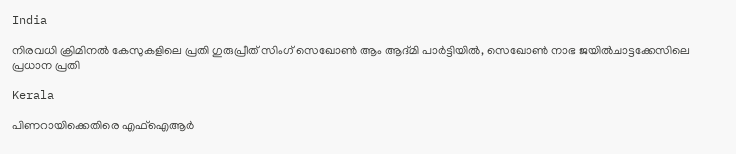India

നിരവധി ക്രിമിനൽ കേസുകളിലെ പ്രതി ഗുരുപ്രീത് സിംഗ് സെഖോൺ ആം ആദ്മി പാർട്ടിയിൽ, സെഖോൺ നാഭ ജയിൽചാട്ടക്കേസിലെ പ്രധാന പ്രതി

Kerala

പിണറായിക്കെതിരെ എഫ്ഐആർ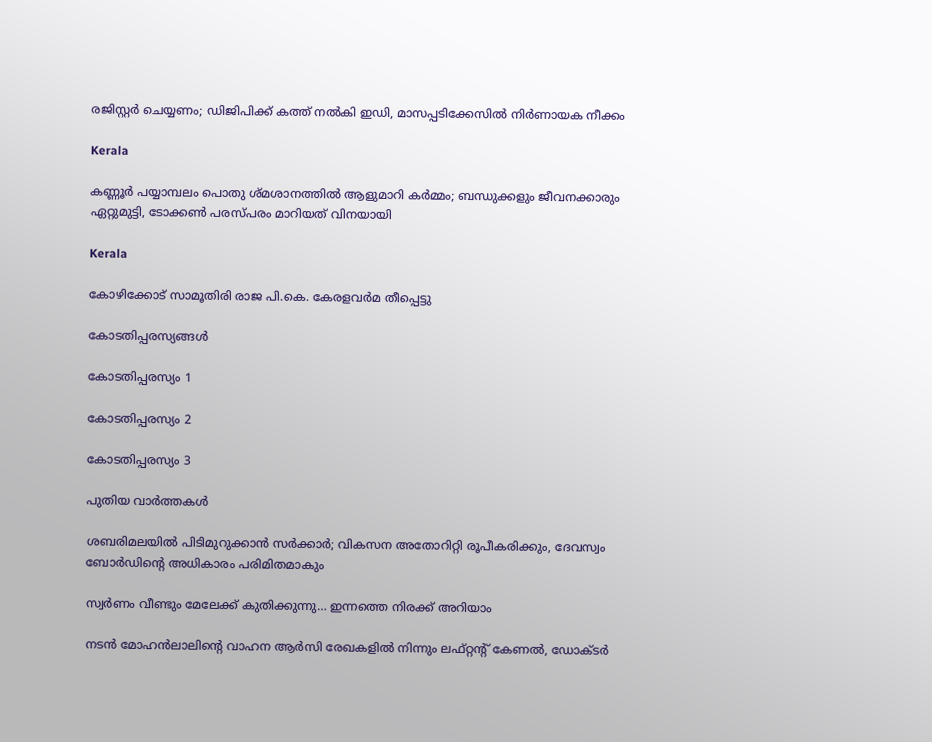രജിസ്റ്റർ ചെയ്യണം; ഡിജിപിക്ക് കത്ത് നൽകി ഇഡി, മാസപ്പടിക്കേസിൽ നിർണായക നീക്കം

Kerala

കണ്ണൂർ പയ്യാമ്പലം പൊതു ശ്മശാനത്തിൽ ആളുമാറി കർമ്മം; ബന്ധുക്കളും ജീവനക്കാരും ഏറ്റുമുട്ടി, ടോക്കൺ പരസ്പരം മാറിയത് വിനയായി

Kerala

കോഴിക്കോട് സാമൂതിരി രാജ പി.കെ. കേരളവർമ തീപ്പെട്ടു

കോടതിപ്പരസ്യങ്ങള്‍

കോടതിപ്പരസ്യം 1

കോടതിപ്പരസ്യം 2

കോടതിപ്പരസ്യം 3

പുതിയ വാര്‍ത്തകള്‍

ശബരിമലയില്‍ പിടിമുറുക്കാന്‍ സർക്കാർ; വികസന അതോറിറ്റി രൂപീകരിക്കും, ദേവസ്വം ബോർഡിന്റെ അധികാരം പരിമിതമാകും

സ്വർണം വീണ്ടും മേലേക്ക് കുതിക്കുന്നു… ഇന്നത്തെ നിരക്ക് അറിയാം

നടന്‍ മോഹന്‍ലാലിന്റെ വാഹന ആര്‍സി രേഖകളില്‍ നിന്നും ലഫ്റ്റന്റ് കേണല്‍, ഡോക്ടര്‍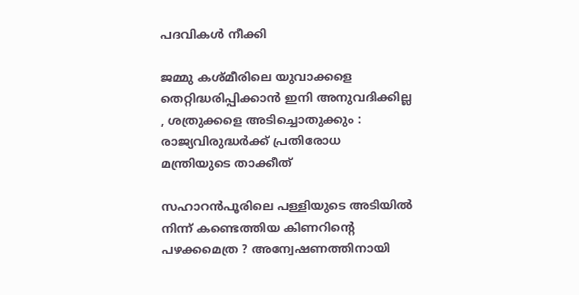പദവികള്‍ നീക്കി

ജമ്മു കശ്മീരിലെ യുവാക്കളെ തെറ്റിദ്ധരിപ്പിക്കാൻ ഇനി അനുവദിക്കില്ല , ശത്രുക്കളെ അടിച്ചൊതുക്കും : രാജ്യവിരുദ്ധർക്ക് പ്രതിരോധ മന്ത്രിയുടെ താക്കീത്

സഹാറൻപൂരിലെ പള്ളിയുടെ അടിയിൽ നിന്ന് കണ്ടെത്തിയ കിണറിന്റെ പഴക്കമെത്ര ? അന്വേഷണത്തിനായി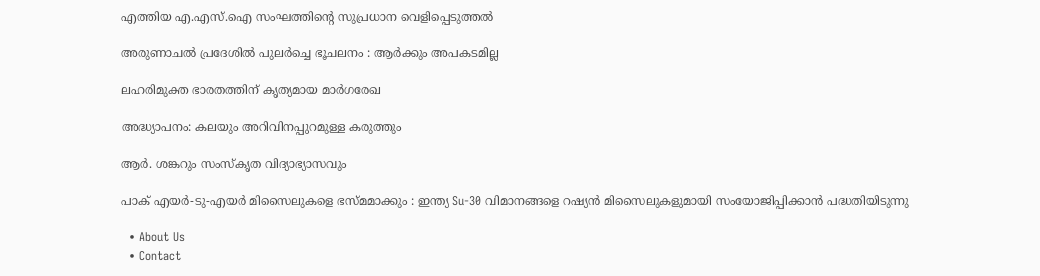എത്തിയ എ.എസ്.ഐ സംഘത്തിന്റെ സുപ്രധാന വെളിപ്പെടുത്തൽ

അരുണാചൽ പ്രദേശിൽ പുലർച്ചെ ഭൂചലനം : ആർക്കും അപകടമില്ല

ലഹരിമുക്ത ഭാരതത്തിന് കൃത്യമായ മാര്‍ഗരേഖ

അദ്ധ്യാപനം: കലയും അറിവിനപ്പുറമുള്ള കരുത്തും

ആര്‍. ശങ്കറും സംസ്‌കൃത വിദ്യാഭ്യാസവും

പാക് എയർ-ടു-എയർ മിസൈലുകളെ ഭസ്മമാക്കും : ഇന്ത്യ Su-30 വിമാനങ്ങളെ റഷ്യൻ മിസൈലുകളുമായി സംയോജിപ്പിക്കാൻ പദ്ധതിയിടുന്നു

  • About Us
  • Contact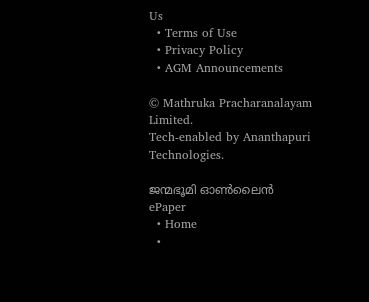Us
  • Terms of Use
  • Privacy Policy
  • AGM Announcements

© Mathruka Pracharanalayam Limited.
Tech-enabled by Ananthapuri Technologies.

ജന്മഭൂമി ഓണ്‍ലൈന്‍
ePaper
  • Home
  •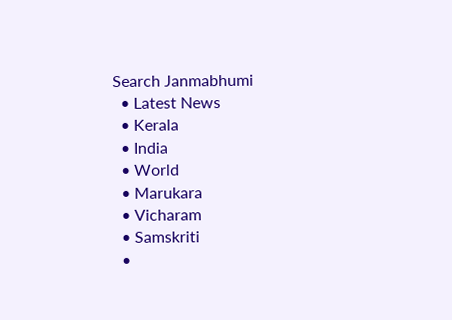Search Janmabhumi
  • Latest News
  • Kerala
  • India
  • World
  • Marukara
  • Vicharam
  • Samskriti
  •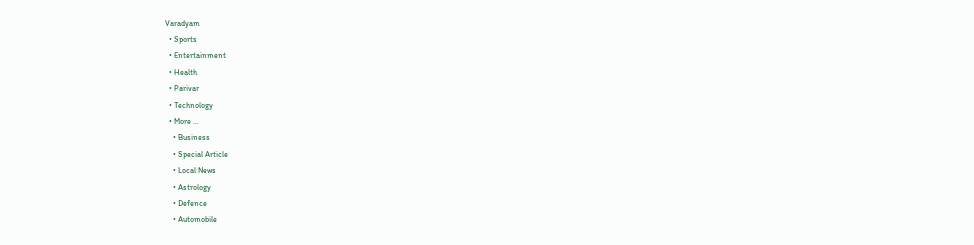Varadyam
  • Sports
  • Entertainment
  • Health
  • Parivar
  • Technology
  • More …
    • Business
    • Special Article
    • Local News
    • Astrology
    • Defence
    • Automobile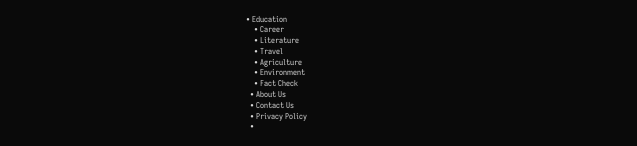• Education
    • Career
    • Literature
    • Travel
    • Agriculture
    • Environment
    • Fact Check
  • About Us
  • Contact Us
  • Privacy Policy
  •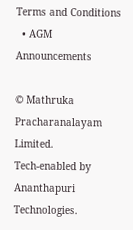Terms and Conditions
  • AGM Announcements

© Mathruka Pracharanalayam Limited.
Tech-enabled by Ananthapuri Technologies.